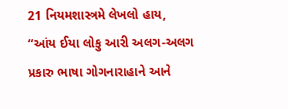21 નિયમશાસ્ત્રમે લેખલો હાય, “આંય ઈયા લોકુ આરી અલગ-અલગ પ્રકારુ ભાષા ગોગનારાહાને આને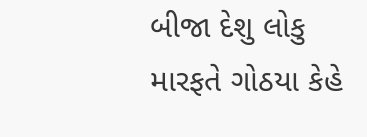બીજા દેશુ લોકુ મારફતે ગોઠયા કેહે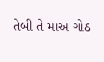તેબી તે માઅ ગોઠ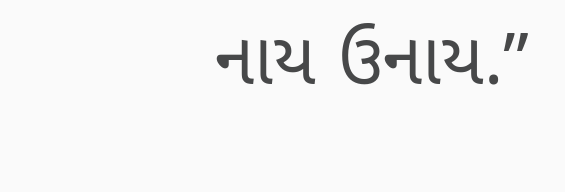નાય ઉનાય.”